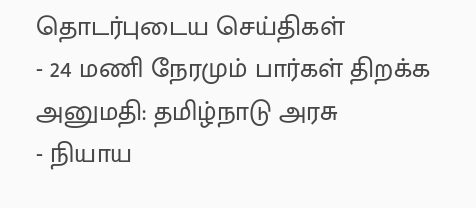தொடர்புடைய செய்திகள்
- 24 மணி நேரமும் பார்கள் திறக்க அனுமதி: தமிழ்நாடு அரசு
- நியாய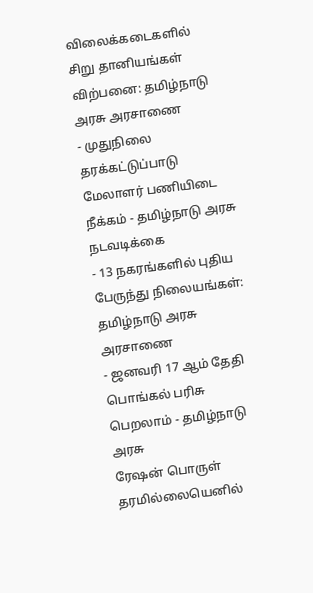விலைக்கடைகளில் சிறு தானியங்கள் விற்பனை: தமிழ்நாடு அரசு அரசாணை
- முதுநிலை தரக்கட்டுப்பாடு மேலாளர் பணியிடை நீக்கம் - தமிழ்நாடு அரசு நடவடிக்கை
- 13 நகரங்களில் புதிய பேருந்து நிலையங்கள்: தமிழ்நாடு அரசு அரசாணை
- ஜனவரி 17 ஆம் தேதி பொங்கல் பரிசு பெறலாம் - தமிழ்நாடு அரசு
ரேஷன் பொருள் தரமில்லையெனில்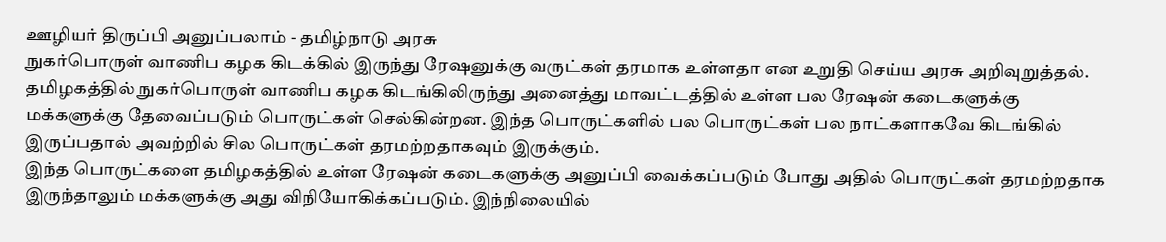ஊழியர் திருப்பி அனுப்பலாம் - தமிழ்நாடு அரசு
நுகர்பொருள் வாணிப கழக கிடக்கில் இருந்து ரேஷனுக்கு வருட்கள் தரமாக உள்ளதா என உறுதி செய்ய அரசு அறிவுறுத்தல்.
தமிழகத்தில் நுகர்பொருள் வாணிப கழக கிடங்கிலிருந்து அனைத்து மாவட்டத்தில் உள்ள பல ரேஷன் கடைகளுக்கு மக்களுக்கு தேவைப்படும் பொருட்கள் செல்கின்றன. இந்த பொருட்களில் பல பொருட்கள் பல நாட்களாகவே கிடங்கில் இருப்பதால் அவற்றில் சில பொருட்கள் தரமற்றதாகவும் இருக்கும்.
இந்த பொருட்களை தமிழகத்தில் உள்ள ரேஷன் கடைகளுக்கு அனுப்பி வைக்கப்படும் போது அதில் பொருட்கள் தரமற்றதாக இருந்தாலும் மக்களுக்கு அது விநியோகிக்கப்படும். இந்நிலையில்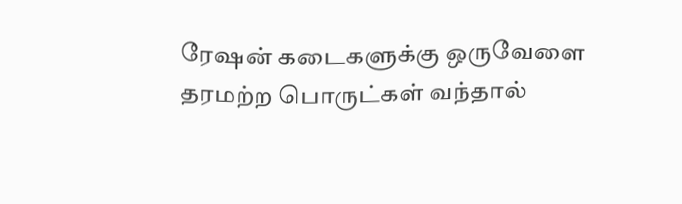ரேஷன் கடைகளுக்கு ஒருவேளை தரமற்ற பொருட்கள் வந்தால்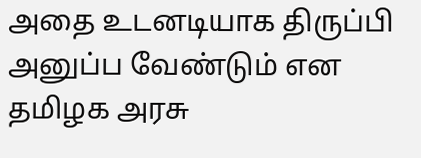அதை உடனடியாக திருப்பி அனுப்ப வேண்டும் என தமிழக அரசு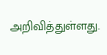அறிவித்துள்ளது.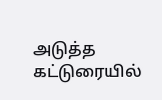அடுத்த கட்டுரையில்